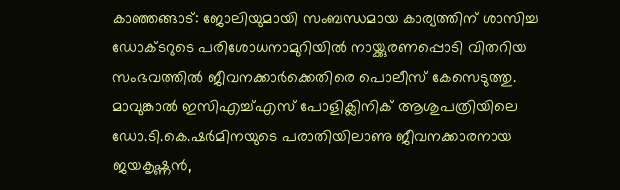കാഞ്ഞങ്ങാട്: ജോലിയുമായി സംബന്ധമായ കാര്യത്തിന് ശാസിച്ച ഡോക്ടറുടെ പരിശോധനാമുറിയിൽ നായ്ക്കുരണപ്പൊടി വിതറിയ സംഭവത്തിൽ ജീവനക്കാർക്കെതിരെ പൊലീസ് കേസെടുത്തു. മാവുങ്കാൽ ഇസിഎച്ച്എസ് പോളിക്ലിനിക് ആശുപത്രിയിലെ ഡോ.ടി.കെ.ഷർമിനയുടെ പരാതിയിലാണു ജീവനക്കാരനായ ജയകൃഷ്ണൻ,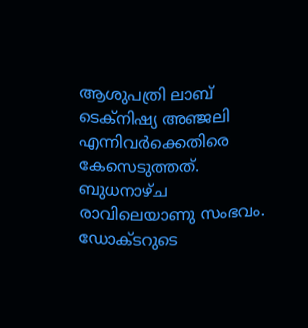ആശുപത്രി ലാബ് ടെക്നിഷ്യ അഞ്ജലി എന്നിവർക്കെതിരെ കേസെടുത്തത്. ബുധനാഴ്ച രാവിലെയാണു സംഭവം.
ഡോക്ടറുടെ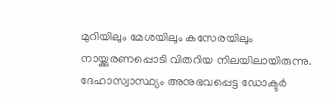മുറിയിലും മേശയിലും കസേരയിലും നായ്ക്കുരണപ്പൊടി വിതറിയ നിലയിലായിരുന്നു. ദേഹാസ്വാസ്ഥ്യം അനുഭവപ്പെട്ട ഡോക്ടർ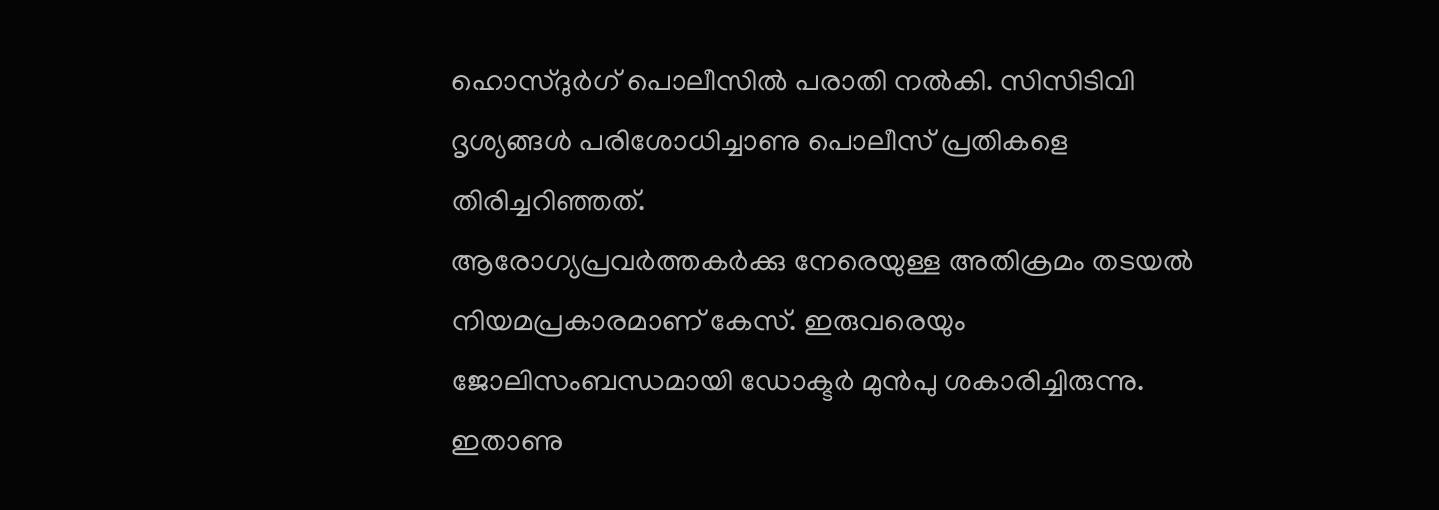ഹൊസ്ദുർഗ് പൊലീസിൽ പരാതി നൽകി. സിസിടിവി ദൃശ്യങ്ങൾ പരിശോധിച്ചാണു പൊലീസ് പ്രതികളെ തിരിച്ചറിഞ്ഞത്.
ആരോഗ്യപ്രവർത്തകർക്കു നേരെയുള്ള അതിക്രമം തടയൽ നിയമപ്രകാരമാണ് കേസ്. ഇരുവരെയും ജോലിസംബന്ധമായി ഡോക്ടർ മുൻപു ശകാരിച്ചിരുന്നു. ഇതാണു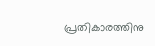പ്രതികാരത്തിനു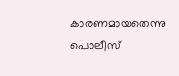കാരണമായതെന്നു പൊലീസ്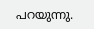പറയുന്നു.